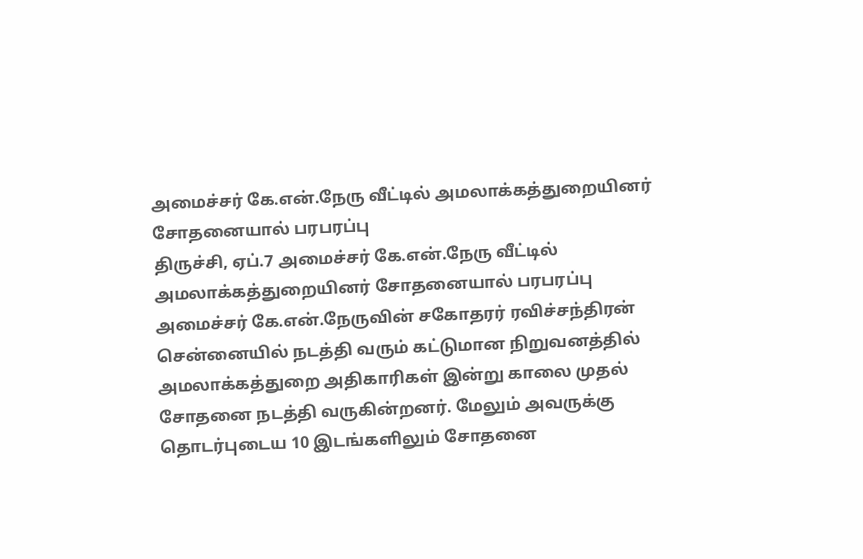அமைச்சர் கே.என்.நேரு வீட்டில் அமலாக்கத்துறையினர் சோதனையால் பரபரப்பு
திருச்சி, ஏப்.7 அமைச்சர் கே.என்.நேரு வீட்டில் அமலாக்கத்துறையினர் சோதனையால் பரபரப்பு
அமைச்சர் கே.என்.நேருவின் சகோதரர் ரவிச்சந்திரன் சென்னையில் நடத்தி வரும் கட்டுமான நிறுவனத்தில் அமலாக்கத்துறை அதிகாரிகள் இன்று காலை முதல் சோதனை நடத்தி வருகின்றனர். மேலும் அவருக்கு தொடர்புடைய 10 இடங்களிலும் சோதனை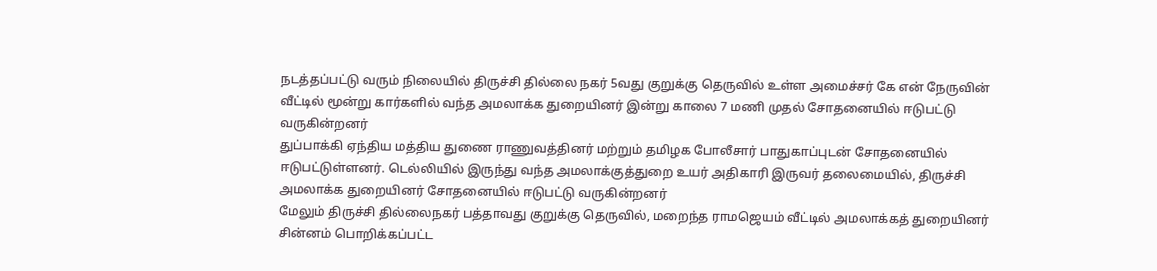நடத்தப்பட்டு வரும் நிலையில் திருச்சி தில்லை நகர் 5வது குறுக்கு தெருவில் உள்ள அமைச்சர் கே என் நேருவின் வீட்டில் மூன்று கார்களில் வந்த அமலாக்க துறையினர் இன்று காலை 7 மணி முதல் சோதனையில் ஈடுபட்டு வருகின்றனர்
துப்பாக்கி ஏந்திய மத்திய துணை ராணுவத்தினர் மற்றும் தமிழக போலீசார் பாதுகாப்புடன் சோதனையில் ஈடுபட்டுள்ளனர். டெல்லியில் இருந்து வந்த அமலாக்குத்துறை உயர் அதிகாரி இருவர் தலைமையில், திருச்சி அமலாக்க துறையினர் சோதனையில் ஈடுபட்டு வருகின்றனர்
மேலும் திருச்சி தில்லைநகர் பத்தாவது குறுக்கு தெருவில், மறைந்த ராமஜெயம் வீட்டில் அமலாக்கத் துறையினர் சின்னம் பொறிக்கப்பட்ட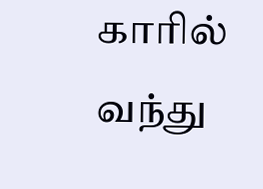காரில் வந்து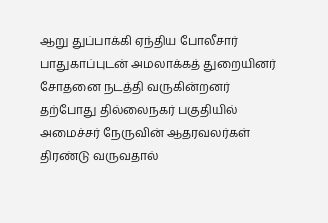ஆறு துப்பாக்கி ஏந்திய போலீசார் பாதுகாப்புடன் அமலாக்கத் துறையினர் சோதனை நடத்தி வருகின்றனர்
தற்போது தில்லைநகர் பகுதியில் அமைச்சர் நேருவின் ஆதரவலர்கள் திரண்டு வருவதால்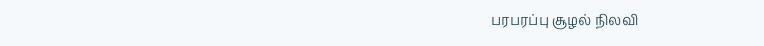பரபரப்பு சூழல் நிலவி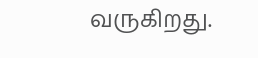வருகிறது.